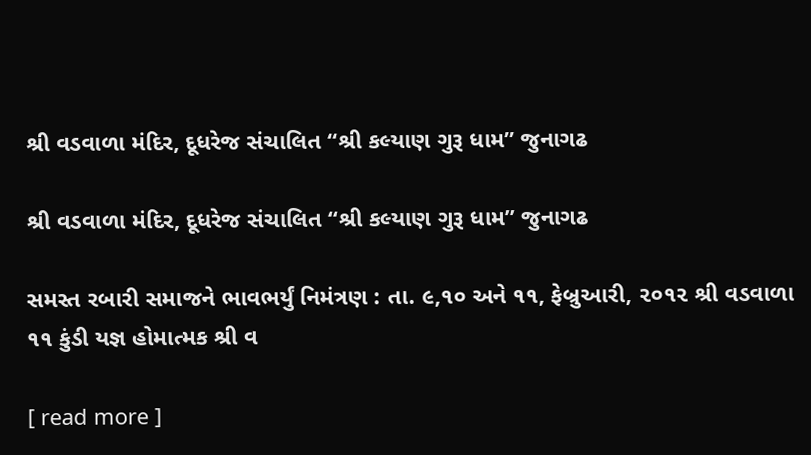શ્રી વડવાળા મંદિર, દૂધરેજ સંચાલિત “શ્રી કલ્યાણ ગુરૂ ધામ” જુનાગઢ

શ્રી વડવાળા મંદિર, દૂધરેજ સંચાલિત “શ્રી કલ્યાણ ગુરૂ ધામ” જુનાગઢ

સમસ્ત રબારી સમાજને ભાવભર્યું નિમંત્રણ : તા. ૯,૧૦ અને ૧૧, ફેબ્રુઆરી, ૨૦૧૨ શ્રી વડવાળા ૧૧ કુંડી યજ્ઞ હોમાત્મક શ્રી વ

[ read more ]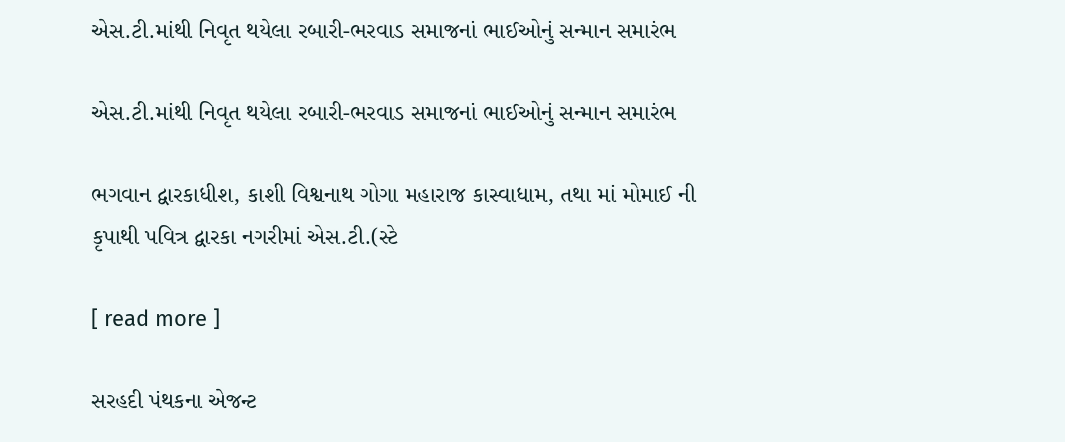એસ.ટી.માંથી નિવૃત થયેલા રબારી-ભરવાડ સમાજનાં ભાઈઓનું સન્માન સમારંભ

એસ.ટી.માંથી નિવૃત થયેલા રબારી-ભરવાડ સમાજનાં ભાઈઓનું સન્માન સમારંભ

ભગવાન દ્વારકાધીશ, કાશી વિશ્વનાથ ગોગા મહારાજ કાસ્વાધામ, તથા માં મોમાઈ ની કૃપાથી પવિત્ર દ્વારકા નગરીમાં એસ.ટી.(સ્ટે

[ read more ]

સરહદી પંથકના એજન્ટ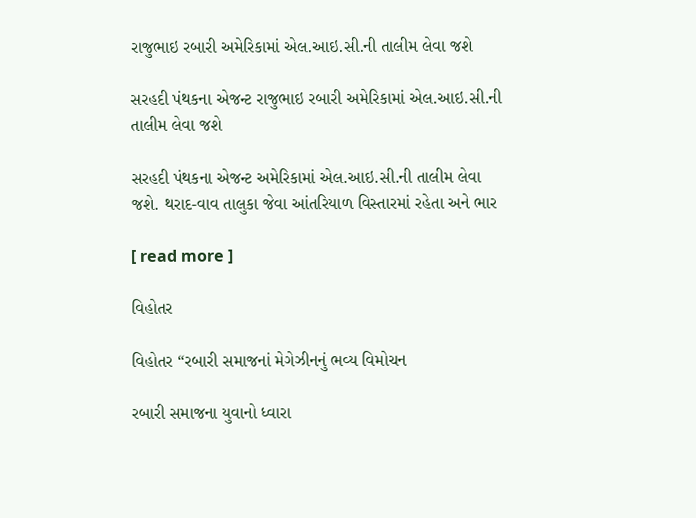રાજુભાઇ રબારી અમેરિકામાં એલ.આઇ.સી.ની તાલીમ લેવા જશે

સરહદી પંથકના એજન્ટ રાજુભાઇ રબારી અમેરિકામાં એલ.આઇ.સી.ની તાલીમ લેવા જશે

સરહદી પંથકના એજન્ટ અમેરિકામાં એલ.આઇ.સી.ની તાલીમ લેવા જશે. થરાદ-વાવ તાલુકા જેવા આંતરિયાળ વિસ્તારમાં રહેતા અને ભાર

[ read more ]

વિહોતર

વિહોતર “રબારી સમાજનાં મેગેઝીનનું ભવ્ય વિમોચન

રબારી સમાજના યુવાનો ધ્વારા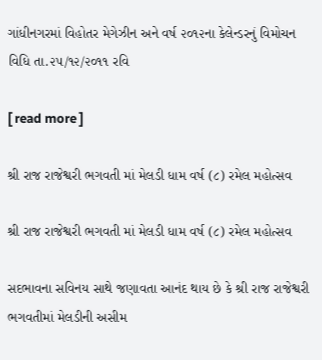ગાંધીનગરમાં વિહોતર મેગેઝીન અને વર્ષ ૨૦૧૨ના કેલેન્ડરનું વિમોચન વિધિ તા.૨૫/૧૨/૨૦૧૧ રવિ

[ read more ]

શ્રી રાજ રાજેશ્વરી ભગવતી માં મેલડી ધામ વર્ષ (૮) રમેલ મહોત્સવ

શ્રી રાજ રાજેશ્વરી ભગવતી માં મેલડી ધામ વર્ષ (૮) રમેલ મહોત્સવ

સદભાવના સવિનય સાથે જણાવતા આનંદ થાય છે કે શ્રી રાજ રાજેશ્વરી ભગવતીમાં મેલડીની અસીમ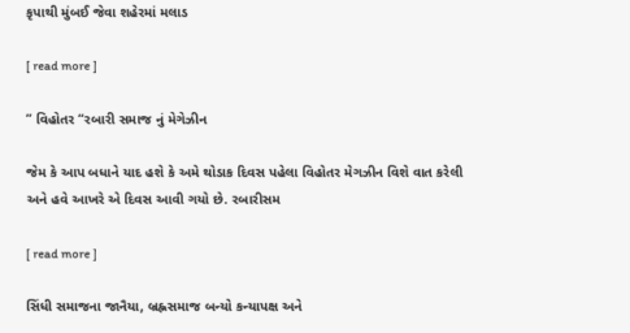કૃપાથી મુંબઈ જેવા શહેરમાં મલાડ

[ read more ]

” વિહોતર “રબારી સમાજ નું મેગેઝીન

જેમ કે આપ બધાને યાદ હશે કે અમે થોડાક દિવસ પહેલા વિહોતર મેગઝીન વિશે વાત કરેલી અને હવે આખરે એ દિવસ આવી ગયો છે. રબારીસમ

[ read more ]

સિંધી સમાજના જાનૈયા, બ્રહ્નસમાજ બન્યો કન્યાપક્ષ અને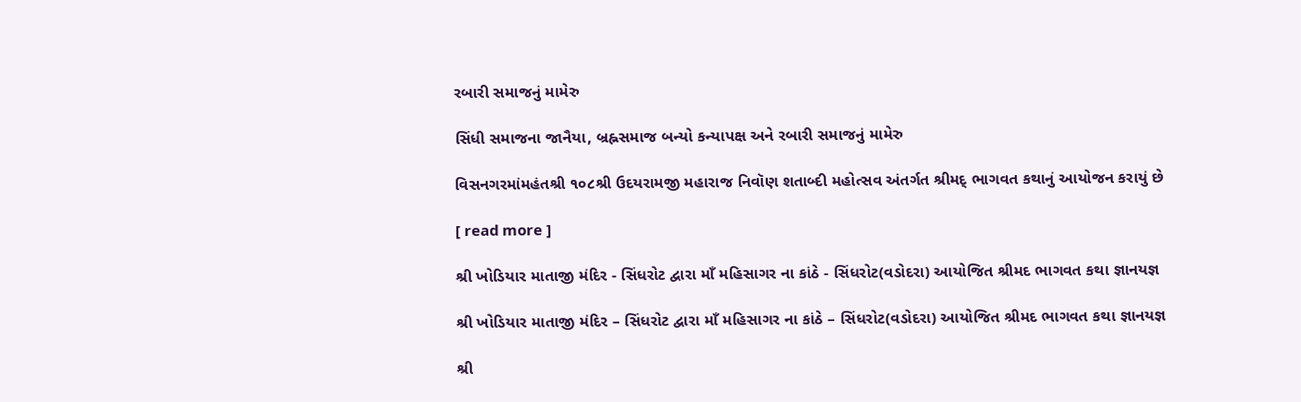રબારી સમાજનું મામેરુ

સિંધી સમાજના જાનૈયા, બ્રહ્નસમાજ બન્યો કન્યાપક્ષ અને રબારી સમાજનું મામેરુ

વિસનગરમાંમહંતશ્રી ૧૦૮શ્રી ઉદયરામજી મહારાજ નિવૉણ શતાબ્દી મહોત્સવ અંતર્ગત શ્રીમદ્ ભાગવત કથાનું આયોજન કરાયું છે

[ read more ]

શ્રી ખોડિયાર માતાજી મંદિર - સિંધરોટ દ્વારા માઁ મહિસાગર ના કાંઠે - સિંધરોટ(વડોદરા) આયોજિત શ્રીમદ ભાગવત કથા જ્ઞાનયજ્ઞ

શ્રી ખોડિયાર માતાજી મંદિર – સિંધરોટ દ્વારા માઁ મહિસાગર ના કાંઠે – સિંધરોટ(વડોદરા) આયોજિત શ્રીમદ ભાગવત કથા જ્ઞાનયજ્ઞ

શ્રી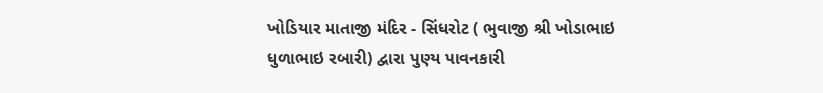ખોડિયાર માતાજી મંદિર - સિંધરોટ ( ભુવાજી શ્રી ખોડાભાઇ ધુળાભાઇ રબારી) દ્વારા પુણ્ય પાવનકારી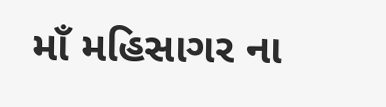માઁ મહિસાગર ના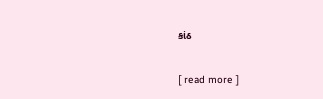કાંઠ

[ read more ]